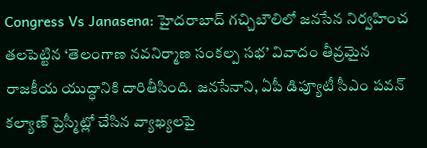Congress Vs Janasena: హైదరాబాద్ గచ్చిబౌలిలో జనసేన నిర్వహించ తలపెట్టిన ‘తెలంగాణ నవనిర్మాణ సంకల్ప సభ’ వివాదం తీవ్రమైన రాజకీయ యుద్ధానికి దారితీసింది. జనసేనాని, ఏపీ డిప్యూటీ సీఎం పవన్ కల్యాణ్ ప్రెస్మీట్లో చేసిన వ్యాఖ్యలపై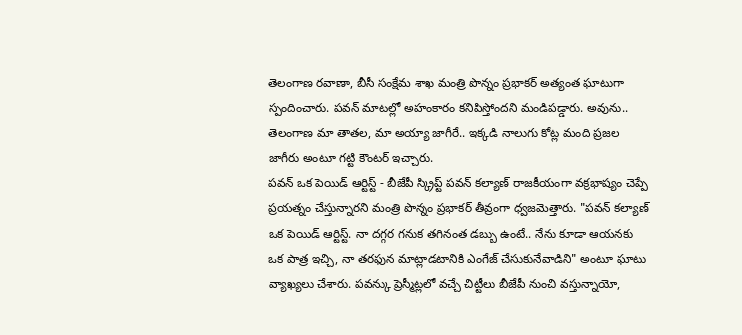తెలంగాణ రవాణా, బీసీ సంక్షేమ శాఖ మంత్రి పొన్నం ప్రభాకర్ అత్యంత ఘాటుగా స్పందించారు. పవన్ మాటల్లో అహంకారం కనిపిస్తోందని మండిపడ్డారు. అవును.. తెలంగాణ మా తాతల, మా అయ్యా జాగీరే.. ఇక్కడి నాలుగు కోట్ల మంది ప్రజల జాగీరు అంటూ గట్టి కౌంటర్ ఇచ్చారు.
పవన్ ఒక పెయిడ్ ఆర్టిస్ట్ - బీజేపీ స్క్రిప్ట్ పవన్ కల్యాణ్ రాజకీయంగా వక్రభాష్యం చెప్పే ప్రయత్నం చేస్తున్నారని మంత్రి పొన్నం ప్రభాకర్ తీవ్రంగా ధ్వజమెత్తారు. "పవన్ కల్యాణ్ ఒక పెయిడ్ ఆర్టిస్ట్. నా దగ్గర గనుక తగినంత డబ్బు ఉంటే.. నేను కూడా ఆయనకు ఒక పాత్ర ఇచ్చి, నా తరఫున మాట్లాడటానికి ఎంగేజ్ చేసుకునేవాడిని" అంటూ ఘాటు వ్యాఖ్యలు చేశారు. పవన్కు ప్రెస్మీట్లలో వచ్చే చిట్టీలు బీజేపీ నుంచి వస్తున్నాయో,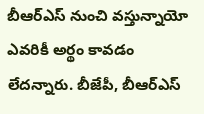బీఆర్ఎస్ నుంచి వస్తున్నాయో ఎవరికీ అర్థం కావడం లేదన్నారు. బీజేపీ, బీఆర్ఎస్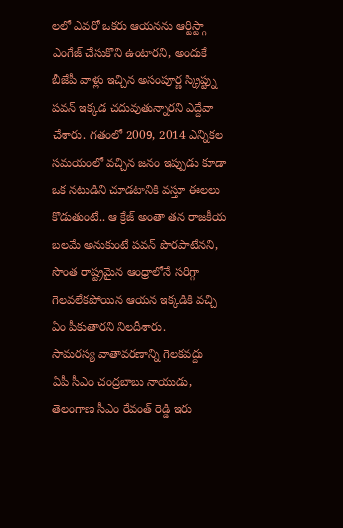లలో ఎవరో ఒకరు ఆయనను ఆర్టిస్ట్గా ఎంగేజ్ చేసుకొని ఉంటారని, అందుకే బీజేపీ వాళ్లు ఇచ్చిన అసంపూర్ణ స్క్రిప్ట్ను పవన్ ఇక్కడ చదువుతున్నారని ఎద్దేవా చేశారు. గతంలో 2009, 2014 ఎన్నికల సమయంలో వచ్చిన జనం ఇప్పుడు కూడా ఒక నటుడిని చూడటానికి వస్తూ ఈలలు కొడుతుంటే.. ఆ క్రేజ్ అంతా తన రాజకీయ బలమే అనుకుంటే పవన్ పొరపాటేనని, సొంత రాష్ట్రమైన ఆంధ్రాలోనే సరిగ్గా గెలవలేకపోయిన ఆయన ఇక్కడికి వచ్చి ఏం పీకుతారని నిలదీశారు.
సామరస్య వాతావరణాన్ని గెలకవద్దు
ఏపీ సీఎం చంద్రబాబు నాయుడు, తెలంగాణ సీఎం రేవంత్ రెడ్డి ఇరు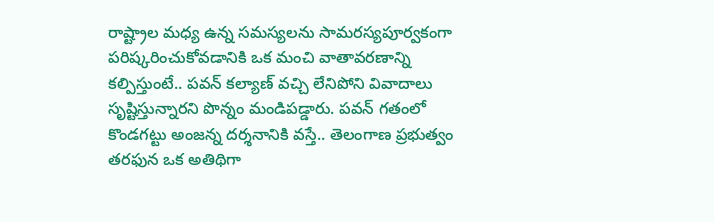రాష్ట్రాల మధ్య ఉన్న సమస్యలను సామరస్యపూర్వకంగా పరిష్కరించుకోవడానికి ఒక మంచి వాతావరణాన్ని కల్పిస్తుంటే.. పవన్ కల్యాణ్ వచ్చి లేనిపోని వివాదాలు సృష్టిస్తున్నారని పొన్నం మండిపడ్డారు. పవన్ గతంలో కొండగట్టు అంజన్న దర్శనానికి వస్తే.. తెలంగాణ ప్రభుత్వం తరఫున ఒక అతిథిగా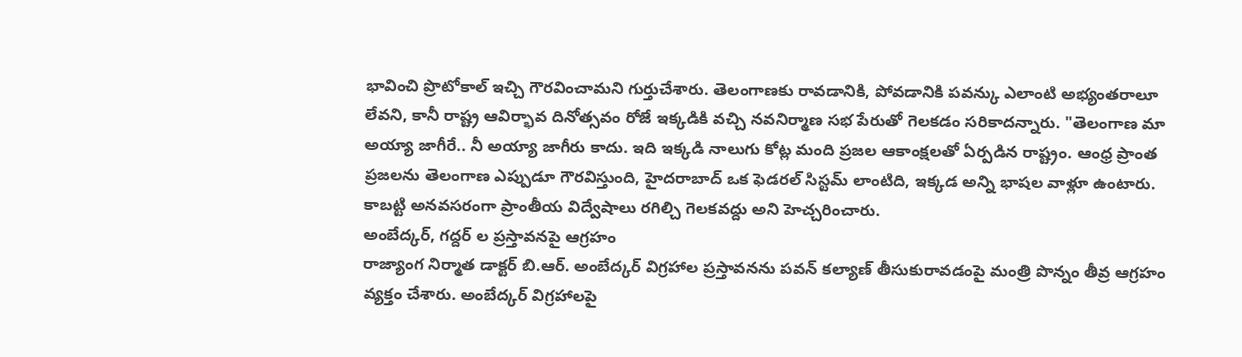భావించి ప్రొటోకాల్ ఇచ్చి గౌరవించామని గుర్తుచేశారు. తెలంగాణకు రావడానికి, పోవడానికి పవన్కు ఎలాంటి అభ్యంతరాలూ లేవని, కానీ రాష్ట్ర ఆవిర్భావ దినోత్సవం రోజే ఇక్కడికి వచ్చి నవనిర్మాణ సభ పేరుతో గెలకడం సరికాదన్నారు. "తెలంగాణ మా అయ్యా జాగీరే.. నీ అయ్యా జాగీరు కాదు. ఇది ఇక్కడి నాలుగు కోట్ల మంది ప్రజల ఆకాంక్షలతో ఏర్పడిన రాష్ట్రం. ఆంధ్ర ప్రాంత ప్రజలను తెలంగాణ ఎప్పుడూ గౌరవిస్తుంది, హైదరాబాద్ ఒక ఫెడరల్ సిస్టమ్ లాంటిది, ఇక్కడ అన్ని భాషల వాళ్లూ ఉంటారు. కాబట్టి అనవసరంగా ప్రాంతీయ విద్వేషాలు రగిల్చి గెలకవద్దు అని హెచ్చరించారు.
అంబేద్కర్, గద్దర్ ల ప్రస్తావనపై ఆగ్రహం
రాజ్యాంగ నిర్మాత డాక్టర్ బి.ఆర్. అంబేద్కర్ విగ్రహాల ప్రస్తావనను పవన్ కల్యాణ్ తీసుకురావడంపై మంత్రి పొన్నం తీవ్ర ఆగ్రహం వ్యక్తం చేశారు. అంబేద్కర్ విగ్రహాలపై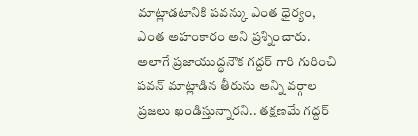మాట్లాడటానికి పవన్కు ఎంత ధైర్యం, ఎంత అహంకారం అని ప్రశ్నించారు. అలాగే ప్రజాయుద్ధనౌక గద్దర్ గారి గురించి పవన్ మాట్లాడిన తీరును అన్ని వర్గాల ప్రజలు ఖండిస్తున్నారని.. తక్షణమే గద్దర్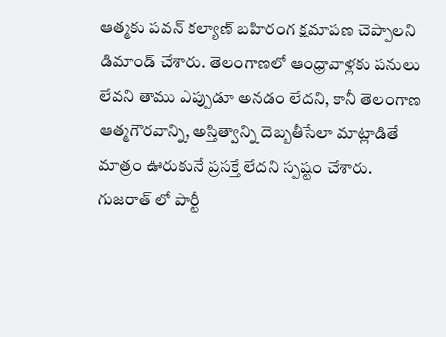ఆత్మకు పవన్ కల్యాణ్ బహిరంగ క్షమాపణ చెప్పాలని డిమాండ్ చేశారు. తెలంగాణలో ఆంధ్రావాళ్లకు పనులు లేవని తాము ఎప్పుడూ అనడం లేదని, కానీ తెలంగాణ ఆత్మగౌరవాన్ని, అస్తిత్వాన్ని దెబ్బతీసేలా మాట్లాడితే మాత్రం ఊరుకునే ప్రసక్తే లేదని స్పష్టం చేశారు.
గుజరాత్ లో పార్టీ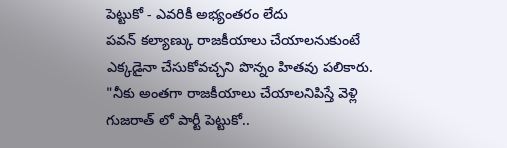పెట్టుకో - ఎవరికీ అభ్యంతరం లేదు
పవన్ కల్యాణ్కు రాజకీయాలు చేయాలనుకుంటే ఎక్కడైనా చేసుకోవచ్చని పొన్నం హితవు పలికారు. "నీకు అంతగా రాజకీయాలు చేయాలనిపిస్తే వెళ్లి గుజరాత్ లో పార్టీ పెట్టుకో..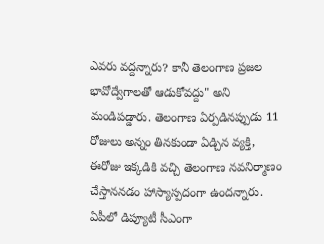ఎవరు వద్దన్నారు? కానీ తెలంగాణ ప్రజల భావోద్వేగాలతో ఆడుకోవద్దు" అని మండిపడ్డారు. తెలంగాణ ఏర్పడినప్పుడు 11 రోజులు అన్నం తినకుండా ఏడ్చిన వ్యక్తి, ఈరోజు ఇక్కడికి వచ్చి తెలంగాణ నవనిర్మాణం చేస్తాననడం హాస్యాస్పదంగా ఉందన్నారు. ఏపీలో డిప్యూటీ సీఎంగా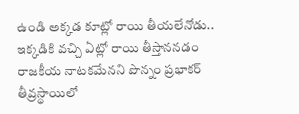ఉండి అక్కడ కూట్లో రాయి తీయలేనోడు.. ఇక్కడికి వచ్చి ఏట్లో రాయి తీస్తాననడం రాజకీయ నాటకమేనని పొన్నం ప్రభాకర్ తీవ్రస్థాయిలో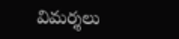విమర్శలు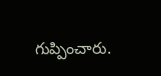గుప్పించారు.